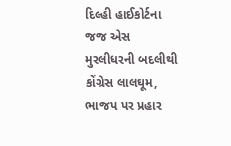દિલ્હી હાઈકોર્ટના જજ એસ મુરલીધરની બદલીથી કોંગ્રેસ લાલઘૂમ, ભાજપ પર પ્રહાર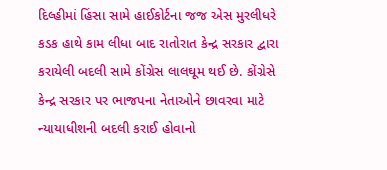દિલ્હીમાં હિંસા સામે હાઈકોર્ટના જજ એસ મુરલીધરે કડક હાથે કામ લીધા બાદ રાતોરાત કેન્દ્ર સરકાર દ્વારા કરાયેલી બદલી સામે કોંગ્રેસ લાલઘૂમ થઈ છે. કોંગ્રેસે કેન્દ્ર સરકાર પર ભાજપના નેતાઓને છાવરવા માટે ન્યાયાધીશની બદલી કરાઈ હોવાનો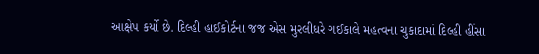આક્ષેપ કર્યો છે. દિલ્હી હાઈકોર્ટના જજ એસ મુરલીધરે ગઈકાલે મહત્વના ચુકાદામાં દિલ્હી હીંસા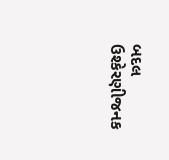બદલ ઉશ્કેરણીજનક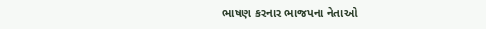ભાષણ કરનાર ભાજપના નેતાઓ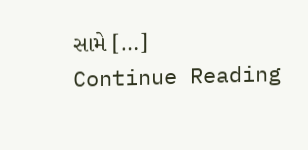સામે […]
Continue Reading